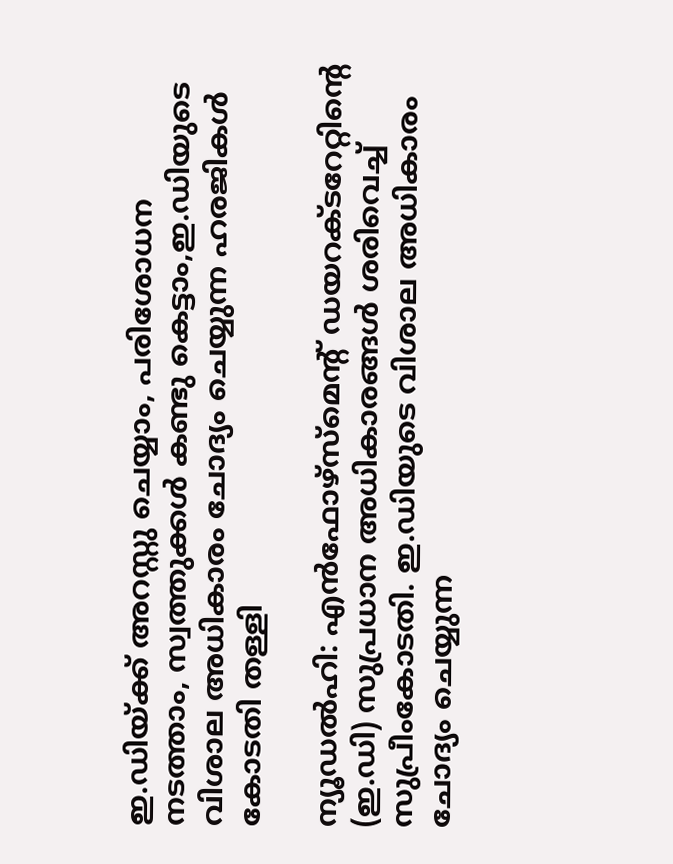ഇ.ഡിയ്ക്ക് അറസ്റ്റു ചെയ്യാം, പരിശോധന നടത്താം, സ്വത്തുക്കൾ കണ്ടു കെട്ടാം,ഇ.ഡിയുടെ വിശാല അധികാരം ചോദ്യം ചെയ്യുന്ന ഹരജികള്‍ കോടതി തള്ളി

ന്യൂഡല്‍ഹി: എന്‍ഫോഴ്സ്മെന്‍റ് ഡ‍യറക്ടറേറ്റിന്‍റെ (ഇ.ഡി) സുപ്രധാന അധികാരങ്ങള്‍ ശരിവെച്ച്‌ സുപ്രീംകോടതി. ഇ.ഡിയുടെ വിശാല അധികാരം ചോദ്യം ചെയ്യുന്ന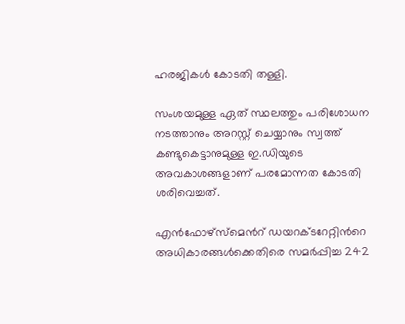ഹരജികള്‍ കോടതി തള്ളി.

സംശയമുള്ള ഏത് സ്ഥലത്തും പരിശോധന നടത്താനും അറസ്റ്റ് ചെയ്യാനും സ്വത്ത് കണ്ടുകെട്ടാനുമുള്ള ഇ.ഡിയുടെ അവകാശങ്ങളാണ് പരമോന്നത കോടതി ശരിവെച്ചത്.

എന്‍ഫോഴ്സ്മെന്‍റ് ഡ‍യറക്ടറേറ്റിന്‍റെ അധികാരങ്ങള്‍ക്കെതിരെ സമര്‍പ്പിച്ച 242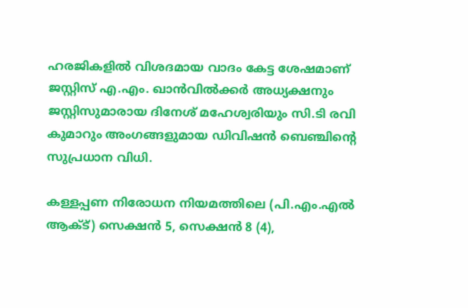ഹരജികളില്‍ വിശദമായ വാദം കേട്ട ശേഷമാണ് ജസ്റ്റിസ് എ.എം. ഖാന്‍വില്‍ക്കര്‍ അധ്യക്ഷനും ജസ്റ്റിസുമാരായ ദിനേശ് മഹേശ്വരിയും സി.ടി രവി കുമാറും അംഗങ്ങളുമായ ഡിവിഷന്‍ ബെഞ്ചിന്‍റെ സുപ്രധാന വിധി.

കള്ളപ്പണ നിരോധന നിയമത്തിലെ (പി.എം.എല്‍ ആക്‌ട്) സെക്ഷന്‍ 5, സെക്ഷന്‍ 8 (4),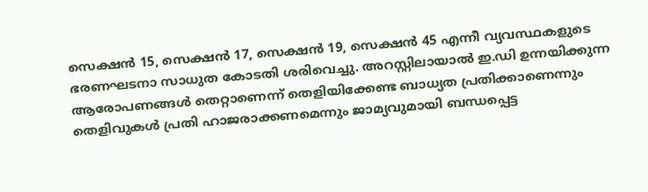സെക്ഷന്‍ 15, സെക്ഷന്‍ 17, സെക്ഷന്‍ 19, സെക്ഷന്‍ 45 എന്നീ വ്യവസ്ഥകളുടെ ഭരണഘടനാ സാധുത കോടതി ശരിവെച്ചു. അറസ്റ്റിലായാല്‍ ഇ.ഡി ഉന്നയിക്കുന്ന ആരോപണങ്ങള്‍ തെറ്റാണെന്ന് തെളിയിക്കേണ്ട ബാധ്യത പ്രതിക്കാണെന്നും തെളിവുകള്‍ പ്രതി ഹാജരാക്കണമെന്നും ജാമ്യവുമായി ബന്ധപ്പെട്ട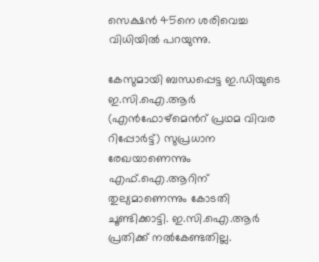സെക്ഷന്‍ 45നെ ശരിവെച്ച വിധിയില്‍ പറയുന്നു.

കേസുമായി ബന്ധപ്പെട്ട ഇ.ഡിയുടെ ഇ.സി.ഐ.ആര്‍ (എന്‍ഫോഴ്മെന്‍റ് പ്രഥമ വിവര റിപ്പോര്‍ട്ട്) സുപ്രധാന രേഖയാണെന്നും എഫ്.ഐ.ആറിന് തുല്യമാണെന്നും കോടതി ചൂണ്ടിക്കാട്ടി. ഇ.സി.ഐ.ആര്‍ പ്രതിക്ക് നല്‍കേണ്ടതില്ല.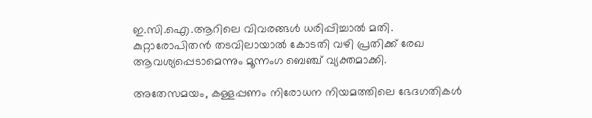ഇ.സി.ഐ.ആറിലെ വിവരങ്ങള്‍ ധരിപ്പിച്ചാല്‍ മതി. കുറ്റാരോപിതന്‍ തടവിലായാല്‍ കോടതി വഴി പ്രതിക്ക് രേഖ ആവശ്യപ്പെടാമെന്നും മൂന്നംഗ ബെഞ്ച് വ്യക്തമാക്കി.

അതേസമയം, കള്ളപ്പണം നിരോധന നിയമത്തിലെ ഭേദഗതികള്‍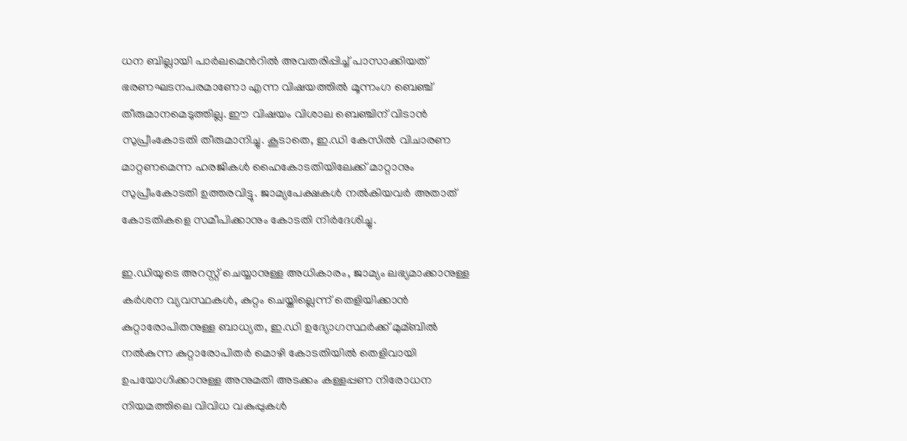ധന ബില്ലായി പാര്‍ലമെന്‍റില്‍ അവതരിപ്പിച്ച്‌ പാസാക്കിയത് ഭരണഘടനപരമാണോ എന്ന വിഷയത്തില്‍ മൂന്നംഗ ബെഞ്ച് തീരുമാനമെടുത്തില്ല. ഈ വിഷയം വിശാല ബെഞ്ചിന് വിടാന്‍ സുപ്രീംകോടതി തീരുമാനിച്ചു. കൂടാതെ, ഇ.ഡി കേസില്‍ വിചാരണ മാറ്റണമെന്ന ഹരജികള്‍ ഹൈകോടതിയിലേക്ക് മാറ്റാനും സുപ്രീംകോടതി ഉത്തരവിട്ടു. ജാമ്യപേക്ഷകള്‍ നല്‍കിയവര്‍ അതാത് കോടതികളെ സമീപിക്കാനും കോടതി നിര്‍ദേശിച്ചു.

ഇ.ഡിയുടെ അറസ്റ്റ് ചെയ്യാനുള്ള അധികാരം, ജാമ്യം ലഭ്യമാക്കാനുള്ള കര്‍ശന വ്യവസ്ഥകള്‍, കുറ്റം ചെയ്തില്ലെന്ന് തെളിയിക്കാന്‍ കുറ്റാരോപിതനുള്ള ബാധ്യത, ഇ.ഡി ഉദ്യോഗസ്ഥര്‍ക്ക് മുമ്ബില്‍ നല്‍കുന്ന കുറ്റാരോപിതര്‍ മൊഴി കോടതിയില്‍ തെളിവായി ഉപയോഗിക്കാനുള്ള അനുമതി അടക്കം കള്ളപ്പണ നിരോധന നിയമത്തിലെ വിവിധ വകുപ്പുകള്‍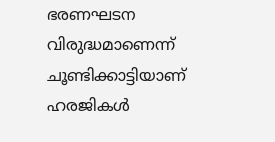ഭരണഘടന വിരുദ്ധമാണെന്ന് ചൂണ്ടിക്കാട്ടിയാണ് ഹരജികള്‍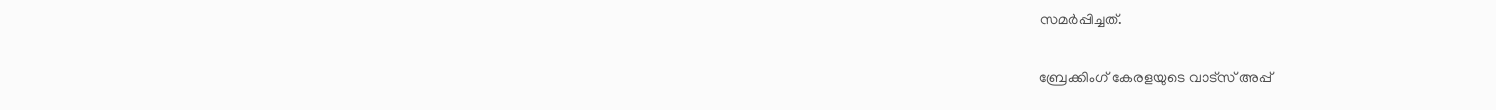സമര്‍പ്പിച്ചത്.

ബ്രേക്കിംഗ് കേരളയുടെ വാട്സ് അപ്പ്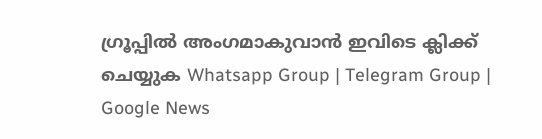ഗ്രൂപ്പിൽ അംഗമാകുവാൻ ഇവിടെ ക്ലിക്ക് ചെയ്യുക Whatsapp Group | Telegram Group | Google News